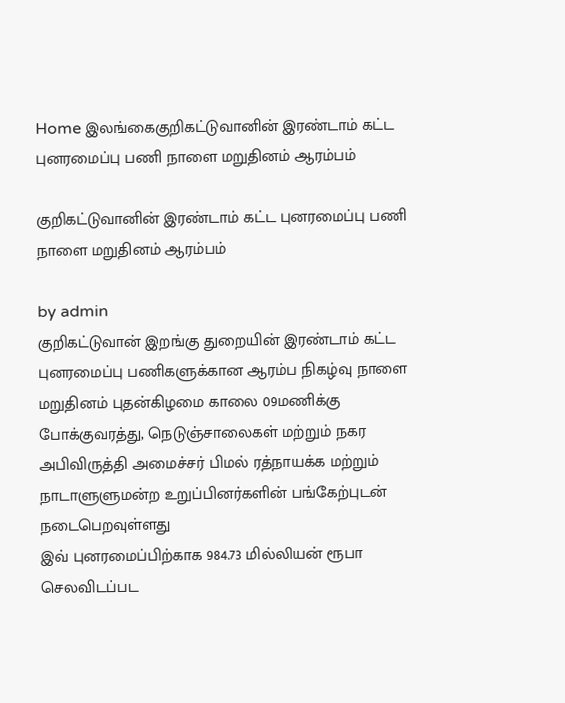Home இலங்கைகுறிகட்டுவானின் இரண்டாம் கட்ட புனரமைப்பு பணி நாளை மறுதினம் ஆரம்பம்

குறிகட்டுவானின் இரண்டாம் கட்ட புனரமைப்பு பணி நாளை மறுதினம் ஆரம்பம்

by admin
குறிகட்டுவான் இறங்கு துறையின் இரண்டாம் கட்ட புனரமைப்பு பணிகளுக்கான ஆரம்ப நிகழ்வு நாளை மறுதினம் புதன்கிழமை காலை 09மணிக்கு போக்குவரத்து, நெடுஞ்சாலைகள் மற்றும் நகர அபிவிருத்தி அமைச்சர் பிமல் ரத்நாயக்க மற்றும்  நாடாளுளுமன்ற உறுப்பினர்களின் பங்கேற்புடன் நடைபெறவுள்ளது
இவ் புனரமைப்பிற்காக 984.73 மில்லியன் ரூபா செலவிடப்பட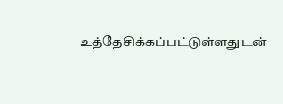உத்தேசிக்கப்பட்டுள்ளதுடன்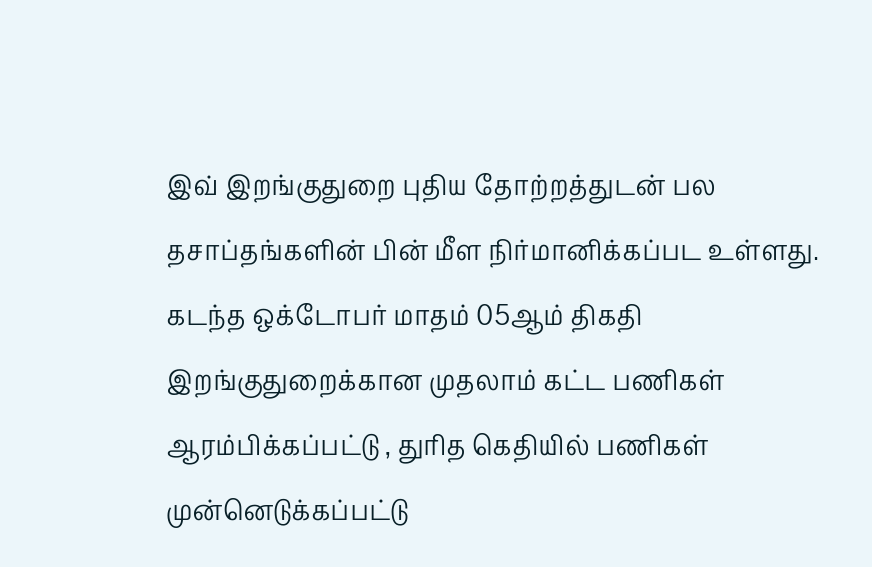இவ் இறங்குதுறை புதிய தோற்றத்துடன் பல தசாப்தங்களின் பின் மீள நிர்மானிக்கப்பட உள்ளது.  கடந்த ஒக்டோபர் மாதம் 05ஆம் திகதி இறங்குதுறைக்கான முதலாம் கட்ட பணிகள் ஆரம்பிக்கப்பட்டு , துரித கெதியில் பணிகள் முன்னெடுக்கப்பட்டு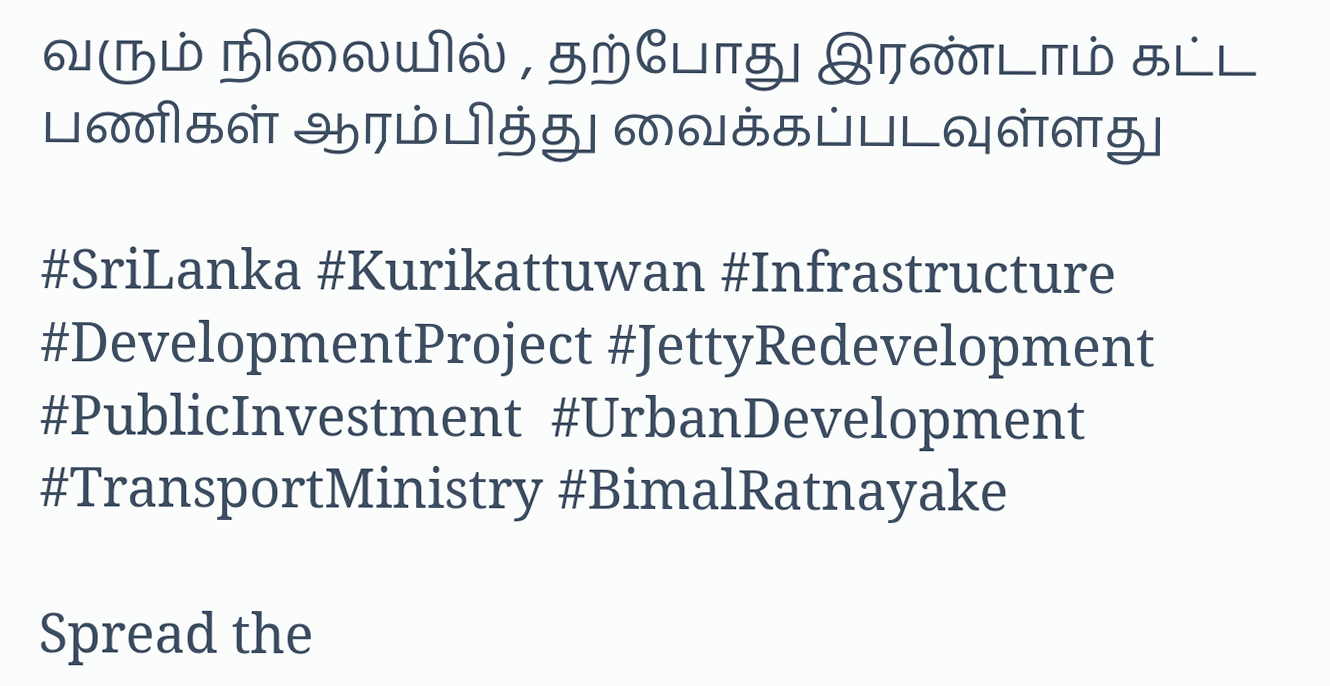வரும் நிலையில் , தற்போது இரண்டாம் கட்ட பணிகள் ஆரம்பித்து வைக்கப்படவுள்ளது

#SriLanka #Kurikattuwan #Infrastructure #DevelopmentProject #JettyRedevelopment #PublicInvestment  #UrbanDevelopment #TransportMinistry #BimalRatnayake

Spread the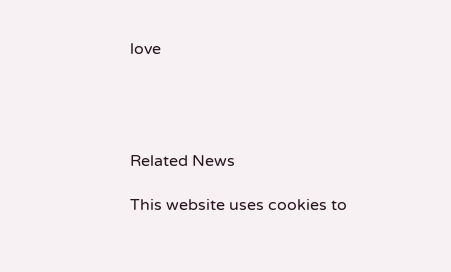love




Related News

This website uses cookies to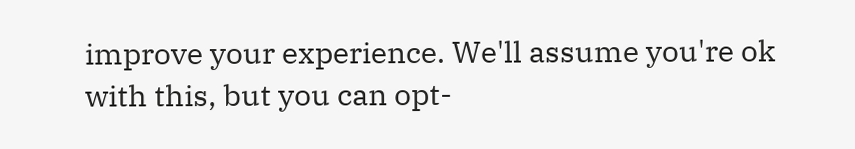improve your experience. We'll assume you're ok with this, but you can opt-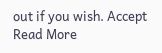out if you wish. Accept Read More